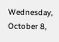Wednesday, October 8,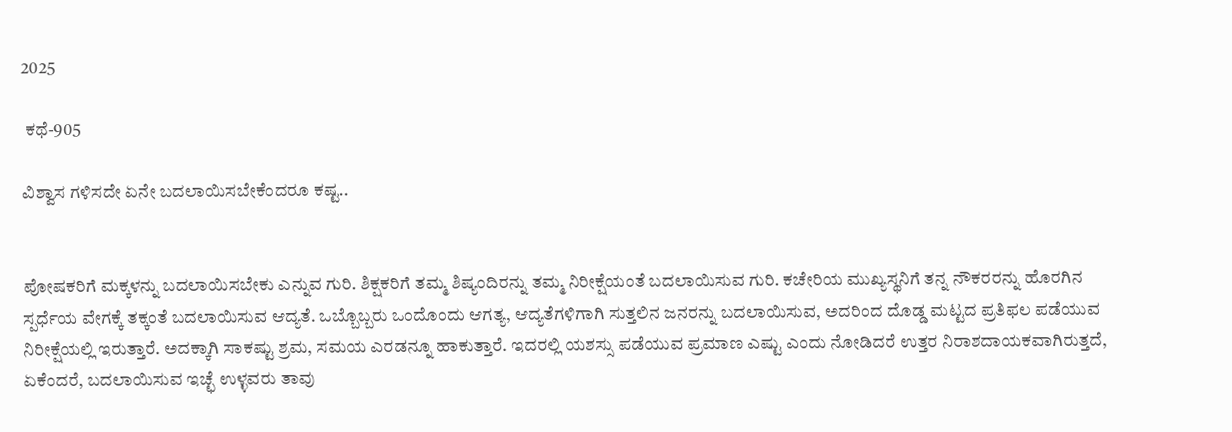2025

 ಕಥೆ-905

ವಿಶ್ವಾಸ ಗಳಿಸದೇ ಏನೇ ಬದಲಾಯಿಸಬೇಕೆಂದರೂ ಕಷ್ಟ..


ಪೋಷಕರಿಗೆ ಮಕ್ಕಳನ್ನು ಬದಲಾಯಿಸಬೇಕು ಎನ್ನುವ ಗುರಿ. ಶಿಕ್ಷಕರಿಗೆ ತಮ್ಮ ಶಿಷ್ಯಂದಿರನ್ನು ತಮ್ಮ ನಿರೀಕ್ಷೆಯಂತೆ ಬದಲಾಯಿಸುವ ಗುರಿ. ಕಚೇರಿಯ ಮುಖ್ಯಸ್ಥನಿಗೆ ತನ್ನ ನೌಕರರನ್ನು ಹೊರಗಿನ ಸ್ಪರ್ಧೆಯ ವೇಗಕ್ಕೆ ತಕ್ಕಂತೆ ಬದಲಾಯಿಸುವ ಆದ್ಯತೆ. ಒಬ್ಬೊಬ್ಬರು ಒಂದೊಂದು ಆಗತ್ಯ, ಆದ್ಯತೆಗಳಿಗಾಗಿ ಸುತ್ತಲಿನ ಜನರನ್ನು ಬದಲಾಯಿಸುವ, ಅದರಿಂದ ದೊಡ್ಡ ಮಟ್ಟದ ಪ್ರತಿಫಲ ಪಡೆಯುವ ನಿರೀಕ್ಷೆಯಲ್ಲಿ ಇರುತ್ತಾರೆ. ಅದಕ್ಕಾಗಿ ಸಾಕಷ್ಟು ಶ್ರಮ, ಸಮಯ ಎರಡನ್ನೂ ಹಾಕುತ್ತಾರೆ. ಇದರಲ್ಲಿ ಯಶಸ್ಸು ಪಡೆಯುವ ಪ್ರಮಾಣ ಎಷ್ಟು ಎಂದು ನೋಡಿದರೆ ಉತ್ತರ ನಿರಾಶದಾಯಕವಾಗಿರುತ್ತದೆ, ಏಕೆಂದರೆ, ಬದಲಾಯಿಸುವ ಇಚ್ಛೆ ಉಳ್ಳವರು ತಾವು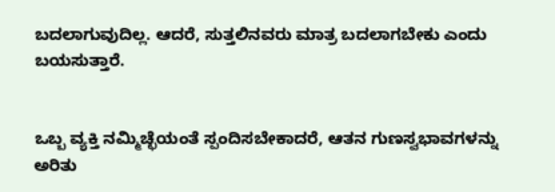ಬದಲಾಗುವುದಿಲ್ಲ. ಆದರೆ, ಸುತ್ತಲಿನವರು ಮಾತ್ರ ಬದಲಾಗಬೇಕು ಎಂದು ಬಯಸುತ್ತಾರೆ.


ಒಬ್ಬ ವ್ಯಕ್ತಿ ನಮ್ಮಿಚ್ಛೆಯಂತೆ ಸ್ಪಂದಿಸಬೇಕಾದರೆ, ಆತನ ಗುಣಸ್ವಭಾವಗಳನ್ನು ಅರಿತು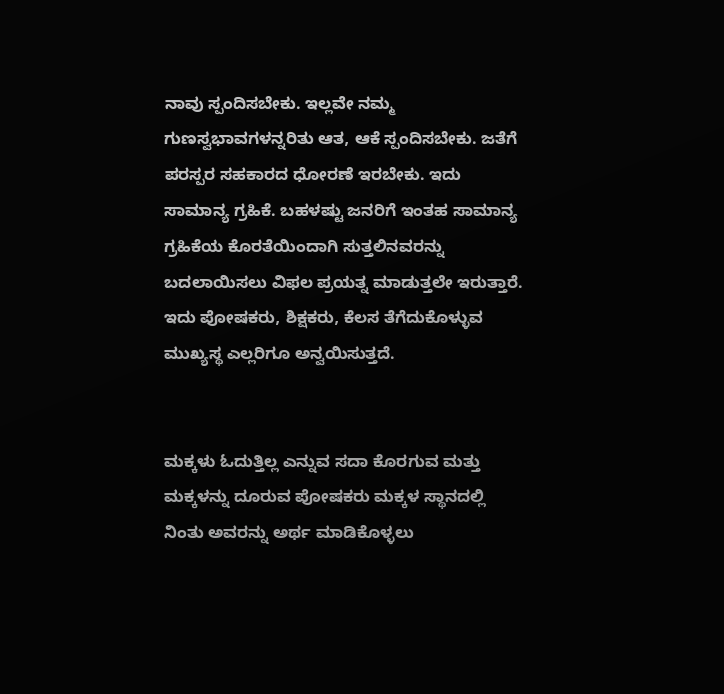ನಾವು ಸ್ಪಂದಿಸಬೇಕು. ಇಲ್ಲವೇ ನಮ್ಮ ಗುಣಸ್ವಭಾವಗಳನ್ನರಿತು ಆತ, ಆಕೆ ಸ್ಪಂದಿಸಬೇಕು. ಜತೆಗೆ ಪರಸ್ಪರ ಸಹಕಾರದ ಧೋರಣೆ ಇರಬೇಕು. ಇದು ಸಾಮಾನ್ಯ ಗ್ರಹಿಕೆ. ಬಹಳಷ್ಟು ಜನರಿಗೆ ಇಂತಹ ಸಾಮಾನ್ಯ ಗ್ರಹಿಕೆಯ ಕೊರತೆಯಿಂದಾಗಿ ಸುತ್ತಲಿನವರನ್ನು ಬದಲಾಯಿಸಲು ವಿಫಲ ಪ್ರಯತ್ನ ಮಾಡುತ್ತಲೇ ಇರುತ್ತಾರೆ. ಇದು ಪೋಷಕರು, ಶಿಕ್ಷಕರು, ಕೆಲಸ ತೆಗೆದುಕೊಳ್ಳುವ ಮುಖ್ಯಸ್ಥ ಎಲ್ಲರಿಗೂ ಅನ್ವಯಿಸುತ್ತದೆ.


ಮಕ್ಕಳು ಓದುತ್ತಿಲ್ಲ ಎನ್ನುವ ಸದಾ ಕೊರಗುವ ಮತ್ತು ಮಕ್ಕಳನ್ನು ದೂರುವ ಪೋಷಕರು ಮಕ್ಕಳ ಸ್ಥಾನದಲ್ಲಿ ನಿಂತು ಅವರನ್ನು ಅರ್ಥ ಮಾಡಿಕೊಳ್ಳಲು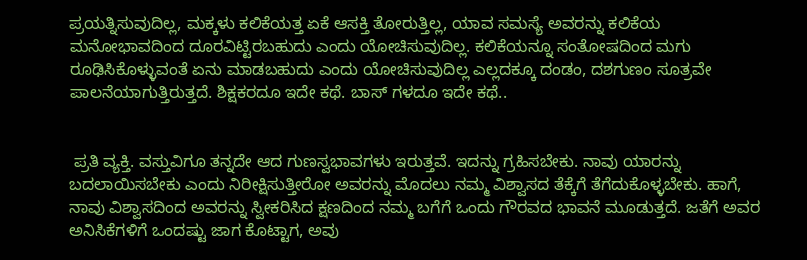ಪ್ರಯತ್ನಿಸುವುದಿಲ್ಲ, ಮಕ್ಕಳು ಕಲಿಕೆಯತ್ತ ಏಕೆ ಆಸಕ್ತಿ ತೋರುತ್ತಿಲ್ಲ, ಯಾವ ಸಮಸ್ಯೆ ಅವರನ್ನು ಕಲಿಕೆಯ ಮನೋಭಾವದಿಂದ ದೂರವಿಟ್ಟಿರಬಹುದು ಎಂದು ಯೋಚಿಸುವುದಿಲ್ಲ. ಕಲಿಕೆಯನ್ನೂ ಸಂತೋಷದಿಂದ ಮಗು ರೂಢಿಸಿಕೊಳ್ಳುವಂತೆ ಏನು ಮಾಡಬಹುದು ಎಂದು ಯೋಚಿಸುವುದಿಲ್ಲ ಎಲ್ಲದಕ್ಕೂ ದಂಡಂ, ದಶಗುಣಂ ಸೂತ್ರವೇ ಪಾಲನೆಯಾಗುತ್ತಿರುತ್ತದೆ. ಶಿಕ್ಷಕರದೂ ಇದೇ ಕಥೆ. ಬಾಸ್ ಗಳದೂ ಇದೇ ಕಥೆ..


 ಪ್ರತಿ ವ್ಯಕ್ತಿ. ವಸ್ತುವಿಗೂ ತನ್ನದೇ ಆದ ಗುಣಸ್ವಭಾವಗಳು ಇರುತ್ತವೆ. ಇದನ್ನು ಗ್ರಹಿಸಬೇಕು. ನಾವು ಯಾರನ್ನು ಬದಲಾಯಿಸಬೇಕು ಎಂದು ನಿರೀಕ್ಷಿಸುತ್ತೀರೋ ಅವರನ್ನು ಮೊದಲು ನಮ್ಮ ವಿಶ್ವಾಸದ ತೆಕ್ಕೆಗೆ ತೆಗೆದುಕೊಳ್ಳಬೇಕು. ಹಾಗೆ, ನಾವು ವಿಶ್ವಾಸದಿಂದ ಅವರನ್ನು ಸ್ವೀಕರಿಸಿದ ಕ್ಷಣದಿಂದ ನಮ್ಮ ಬಗೆಗೆ ಒಂದು ಗೌರವದ ಭಾವನೆ ಮೂಡುತ್ತದೆ. ಜತೆಗೆ ಅವರ ಅನಿಸಿಕೆಗಳಿಗೆ ಒಂದಷ್ಟು ಜಾಗ ಕೊಟ್ಟಾಗ, ಅವು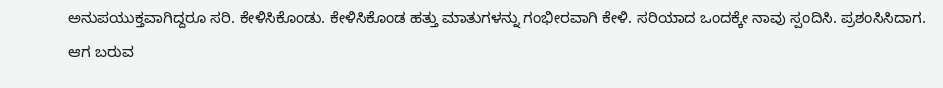ಅನುಪಯುಕ್ತವಾಗಿದ್ದರೂ ಸರಿ. ಕೇಳಿಸಿಕೊಂಡು. ಕೇಳಿಸಿಕೊಂಡ ಹತ್ತು ಮಾತುಗಳನ್ನು ಗಂಭೀರವಾಗಿ ಕೇಳಿ. ಸರಿಯಾದ ಒಂದಕ್ಕೇ ನಾವು ಸ್ಪಂದಿಸಿ. ಪ್ರಶಂಸಿಸಿದಾಗ. ಆಗ ಬರುವ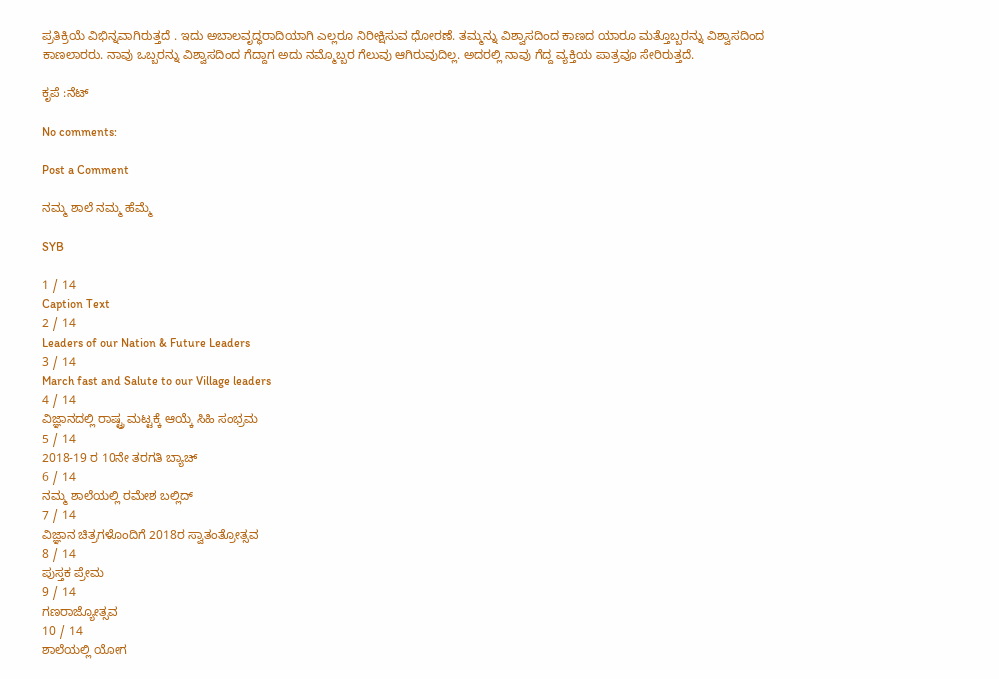ಪ್ರತಿಕ್ರಿಯೆ ವಿಭಿನ್ನವಾಗಿರುತ್ತದೆ . ಇದು ಅಬಾಲವೃದ್ಧರಾದಿಯಾಗಿ ಎಲ್ಲರೂ ನಿರೀಕ್ಷಿಸುವ ಧೋರಣೆ. ತಮ್ಮನ್ನು ವಿಶ್ವಾಸದಿಂದ ಕಾಣದ ಯಾರೂ ಮತ್ತೊಬ್ಬರನ್ನು ವಿಶ್ವಾಸದಿಂದ ಕಾಣಲಾರರು. ನಾವು ಒಬ್ಬರನ್ನು ವಿಶ್ವಾಸದಿಂದ ಗೆದ್ದಾಗ ಅದು ನಮ್ಮೊಬ್ಬರ ಗೆಲುವು ಆಗಿರುವುದಿಲ್ಲ. ಅದರಲ್ಲಿ ನಾವು ಗೆದ್ದ ವ್ಯಕ್ತಿಯ ಪಾತ್ರವೂ ಸೇರಿರುತ್ತದೆ.

ಕೃಪೆ :ನೆಟ್

No comments:

Post a Comment

ನಮ್ಮ ಶಾಲೆ ನಮ್ಮ ಹೆಮ್ಮೆ

SYB

1 / 14
Caption Text
2 / 14
Leaders of our Nation & Future Leaders
3 / 14
March fast and Salute to our Village leaders
4 / 14
ವಿಜ್ಞಾನದಲ್ಲಿ ರಾಷ್ಟ್ರ ಮಟ್ಟಕ್ಕೆ ಆಯ್ಕೆ ಸಿಹಿ ಸಂಭ್ರಮ
5 / 14
2018-19 ರ 10ನೇ ತರಗತಿ ಬ್ಯಾಚ್
6 / 14
ನಮ್ಮ ಶಾಲೆಯಲ್ಲಿ ರಮೇಶ ಬಲ್ಲಿದ್
7 / 14
ವಿಜ್ಞಾನ ಚಿತ್ರಗಳೊಂದಿಗೆ 2018ರ ಸ್ವಾತಂತ್ರೋತ್ಸವ
8 / 14
ಪುಸ್ತಕ ಪ್ರೇಮ
9 / 14
ಗಣರಾಜ್ಯೋತ್ಸವ
10 / 14
ಶಾಲೆಯಲ್ಲಿ ಯೋಗ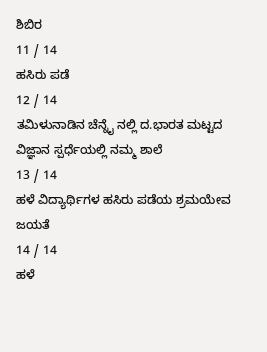ಶಿಬಿರ
11 / 14
ಹಸಿರು ಪಡೆ
12 / 14
ತಮಿಳುನಾಡಿನ ಚೆನ್ನೈ ನಲ್ಲಿ ದ.ಭಾರತ ಮಟ್ಟದ ವಿಜ್ಞಾನ ಸ್ಪರ್ಧೆಯಲ್ಲಿ ನಮ್ಮ ಶಾಲೆ
13 / 14
ಹಳೆ ವಿದ್ಯಾರ್ಥಿಗಳ ಹಸಿರು ಪಡೆಯ ಶ್ರಮಯೇವ ಜಯತೆ
14 / 14
ಹಳೆ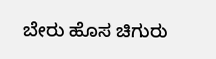ಬೇರು ಹೊಸ ಚಿಗುರು